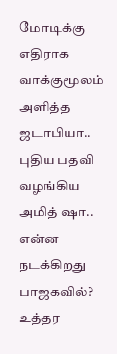மோடிக்கு எதிராக வாக்குமூலம் அளித்த ஜடாபியா.. புதிய பதவி வழங்கிய அமித் ஷா.. என்ன நடக்கிறது பாஜகவில்?
உத்தர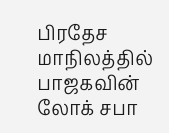பிரதேச மாநிலத்தில் பாஜகவின் லோக் சபா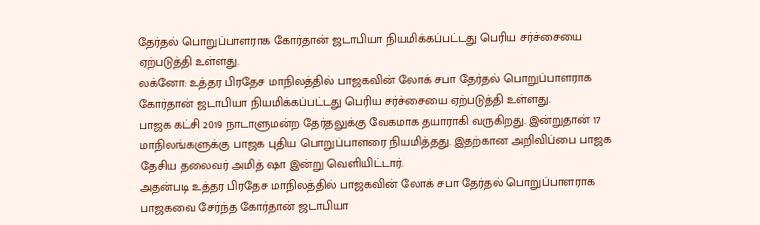தேர்தல் பொறுப்பாளராக கோர்தான் ஜடாபியா நியமிக்கப்பட்டது பெரிய சர்ச்சையை ஏற்படுத்தி உள்ளது.
லக்னோ: உத்தர பிரதேச மாநிலத்தில் பாஜகவின் லோக் சபா தேர்தல் பொறுப்பாளராக கோர்தான் ஜடாபியா நியமிக்கப்பட்டது பெரிய சர்ச்சையை ஏற்படுத்தி உள்ளது.
பாஜக கட்சி 2019 நாடாளுமன்ற தேர்தலுக்கு வேகமாக தயாராகி வருகிறது. இன்றுதான் 17 மாநிலங்களுக்கு பாஜக புதிய பொறுப்பாளரை நியமித்தது. இதற்கான அறிவிப்பை பாஜக தேசிய தலைவர் அமித் ஷா இன்று வெளியிட்டார்.
அதன்படி உத்தர பிரதேச மாநிலத்தில் பாஜகவின் லோக் சபா தேர்தல் பொறுப்பாளராக பாஜகவை சேர்ந்த கோர்தான் ஜடாபியா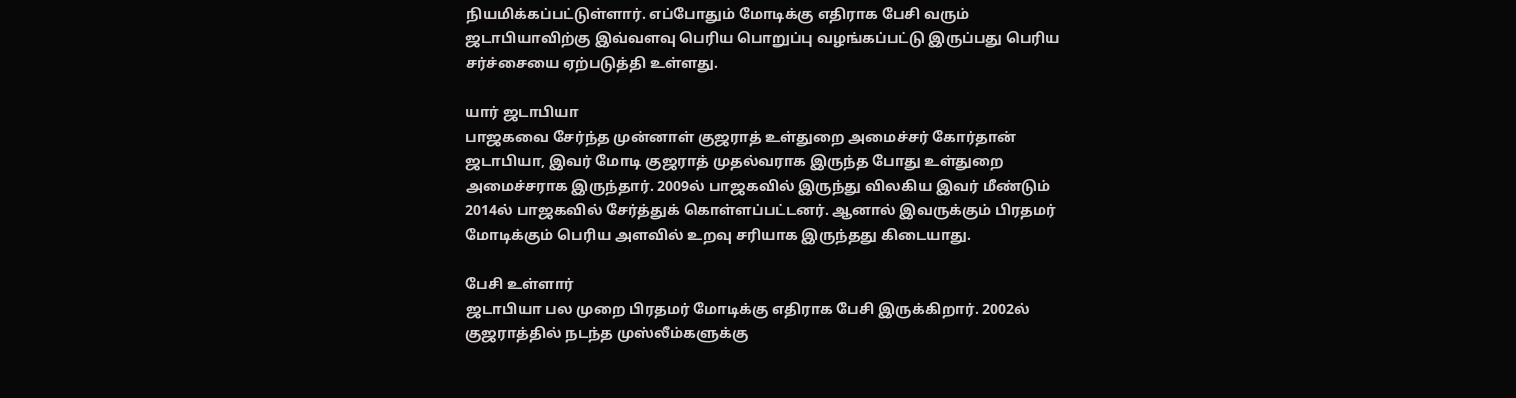நியமிக்கப்பட்டுள்ளார். எப்போதும் மோடிக்கு எதிராக பேசி வரும் ஜடாபியாவிற்கு இவ்வளவு பெரிய பொறுப்பு வழங்கப்பட்டு இருப்பது பெரிய சர்ச்சையை ஏற்படுத்தி உள்ளது.

யார் ஜடாபியா
பாஜகவை சேர்ந்த முன்னாள் குஜராத் உள்துறை அமைச்சர் கோர்தான் ஜடாபியா, இவர் மோடி குஜராத் முதல்வராக இருந்த போது உள்துறை அமைச்சராக இருந்தார். 2009ல் பாஜகவில் இருந்து விலகிய இவர் மீண்டும் 2014ல் பாஜகவில் சேர்த்துக் கொள்ளப்பட்டனர். ஆனால் இவருக்கும் பிரதமர் மோடிக்கும் பெரிய அளவில் உறவு சரியாக இருந்தது கிடையாது.

பேசி உள்ளார்
ஜடாபியா பல முறை பிரதமர் மோடிக்கு எதிராக பேசி இருக்கிறார். 2002ல் குஜராத்தில் நடந்த முஸ்லீம்களுக்கு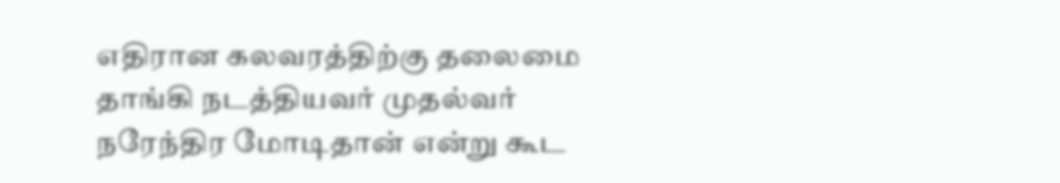எதிரான கலவரத்திற்கு தலைமை தாங்கி நடத்தியவர் முதல்வர் நரேந்திர மோடிதான் என்று கூட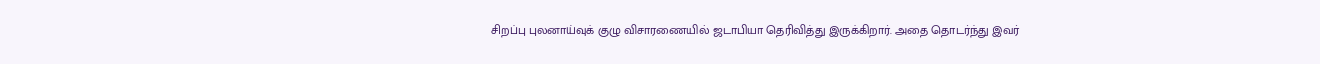சிறப்பு புலனாய்வுக் குழு விசாரணையில் ஜடாபியா தெரிவித்து இருக்கிறார். அதை தொடர்ந்து இவர்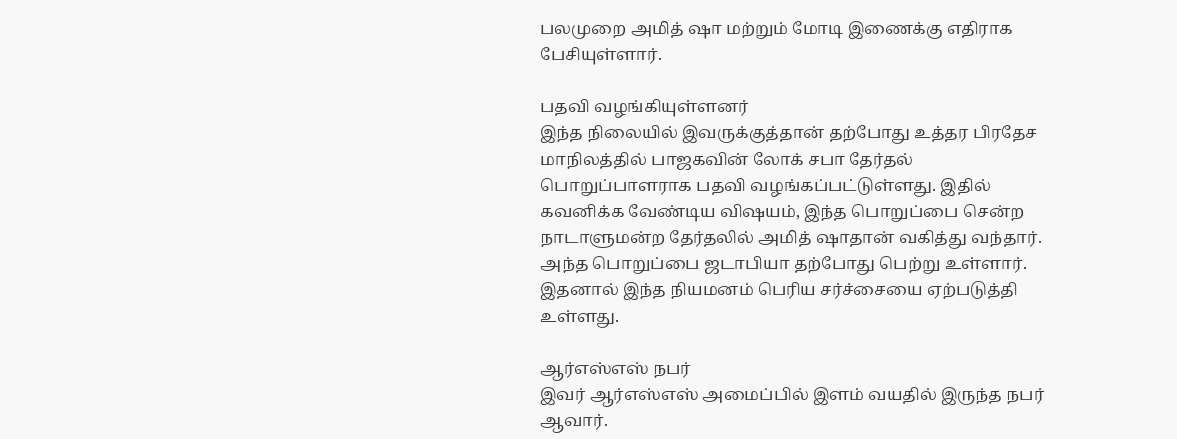பலமுறை அமித் ஷா மற்றும் மோடி இணைக்கு எதிராக பேசியுள்ளார்.

பதவி வழங்கியுள்ளனர்
இந்த நிலையில் இவருக்குத்தான் தற்போது உத்தர பிரதேச மாநிலத்தில் பாஜகவின் லோக் சபா தேர்தல் பொறுப்பாளராக பதவி வழங்கப்பட்டுள்ளது. இதில் கவனிக்க வேண்டிய விஷயம், இந்த பொறுப்பை சென்ற நாடாளுமன்ற தேர்தலில் அமித் ஷாதான் வகித்து வந்தார். அந்த பொறுப்பை ஜடாபியா தற்போது பெற்று உள்ளார். இதனால் இந்த நியமனம் பெரிய சர்ச்சையை ஏற்படுத்தி உள்ளது.

ஆர்எஸ்எஸ் நபர்
இவர் ஆர்எஸ்எஸ் அமைப்பில் இளம் வயதில் இருந்த நபர் ஆவார்.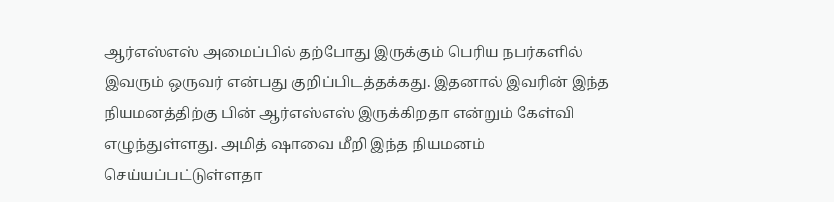ஆர்எஸ்எஸ் அமைப்பில் தற்போது இருக்கும் பெரிய நபர்களில் இவரும் ஒருவர் என்பது குறிப்பிடத்தக்கது. இதனால் இவரின் இந்த நியமனத்திற்கு பின் ஆர்எஸ்எஸ் இருக்கிறதா என்றும் கேள்வி எழுந்துள்ளது. அமித் ஷாவை மீறி இந்த நியமனம் செய்யப்பட்டுள்ளதா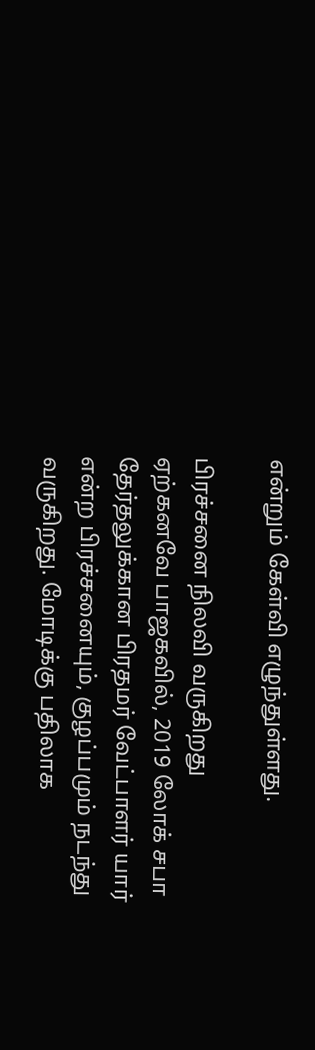என்றும் கேள்வி எழுந்துள்ளது.

பிரச்சனை நிலவி வருகிறது
ஏற்கனவே பாஜகவில், 2019 லோக் சபா தேர்தலுக்கான பிரதமர் வேட்பாளர் யார் என்ற பிரச்சனையும், குழப்பமும் நடந்து வருகிறது. மோடிக்கு பதிலாக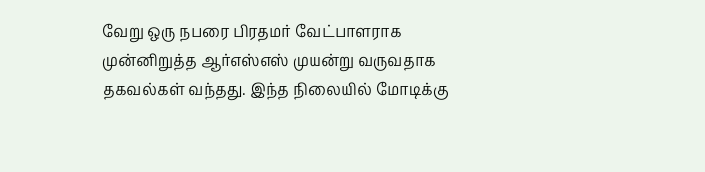வேறு ஒரு நபரை பிரதமர் வேட்பாளராக முன்னிறுத்த ஆர்எஸ்எஸ் முயன்று வருவதாக தகவல்கள் வந்தது. இந்த நிலையில் மோடிக்கு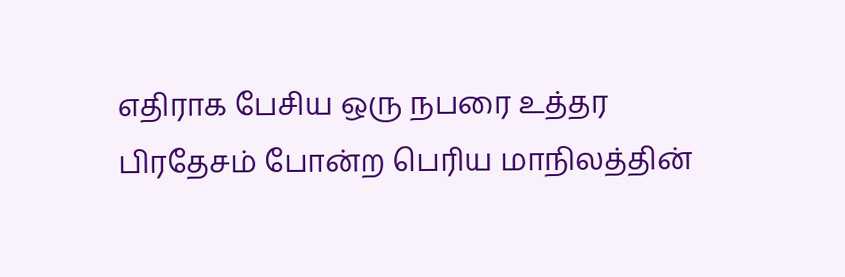எதிராக பேசிய ஒரு நபரை உத்தர பிரதேசம் போன்ற பெரிய மாநிலத்தின்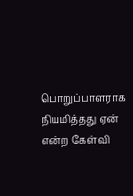பொறுப்பாளராக நியமித்தது ஏன் என்ற கேள்வி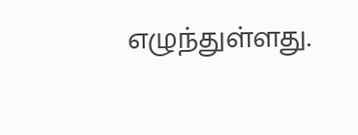எழுந்துள்ளது.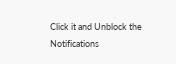Click it and Unblock the Notifications